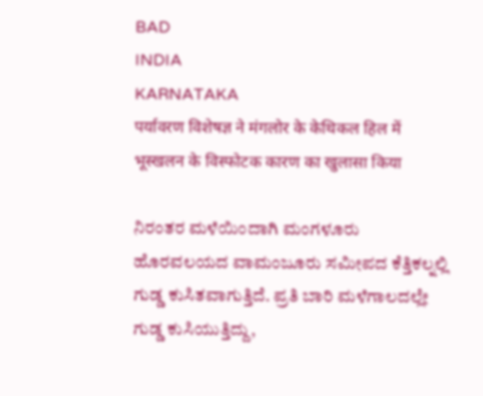BAD
INDIA
KARNATAKA
पर्यावरण विशेषज्ञ ने मंगलोर के केथिकल हिल में भूस्खलन के विस्फोटक कारण का खुलासा किया

ನಿರಂತರ ಮಳೆಯಿಂದಾಗಿ ಮಂಗಳೂರು ಹೊರವಲಯದ ವಾಮಂಜೂರು ಸಮೀಪದ ಕೆತ್ತಿಕಲ್ನಲ್ಲಿ ಗುಡ್ಡ ಕುಸಿತವಾಗುತ್ತಿದೆ. ಪ್ರತಿ ಬಾರಿ ಮಳೆಗಾಲದಲ್ಲೇ ಗುಡ್ಡ ಕುಸಿಯುತ್ತಿದ್ದು,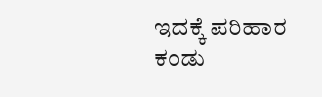ಇದಕ್ಕೆ ಪರಿಹಾರ ಕಂಡು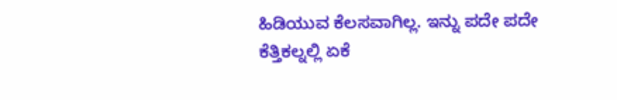ಹಿಡಿಯುವ ಕೆಲಸವಾಗಿಲ್ಲ. ಇನ್ನು ಪದೇ ಪದೇ ಕೆತ್ತಿಕಲ್ನಲ್ಲಿ ಏಕೆ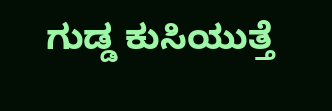ಗುಡ್ಡ ಕುಸಿಯುತ್ತೆ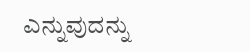ಎನ್ನುವುದನ್ನು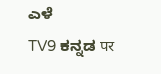ಎಳೆ
TV9 ಕನ್ನಡ पर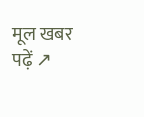मूल खबर पढ़ें ↗